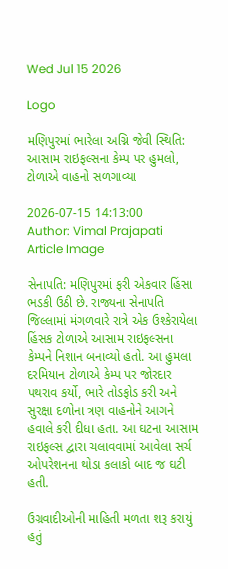Wed Jul 15 2026

Logo

મણિપુરમાં ભારેલા અગ્નિ જેવી સ્થિતિ: આસામ રાઇફલ્સના કેમ્પ પર હુમલો, ટોળાએ વાહનો સળગાવ્યા

2026-07-15 14:13:00
Author: Vimal Prajapati
Article Image

સેનાપતિ: મણિપુરમાં ફરી એકવાર હિંસા ભડકી ઉઠી છે. રાજ્યના સેનાપતિ જિલ્લામાં મંગળવારે રાત્રે એક ઉશ્કેરાયેલા હિંસક ટોળાએ આસામ રાઇફલ્સના કેમ્પને નિશાન બનાવ્યો હતો. આ હુમલા દરમિયાન ટોળાએ કેમ્પ પર જોરદાર પથરાવ કર્યો, ભારે તોડફોડ કરી અને સુરક્ષા દળોના ત્રણ વાહનોને આગને હવાલે કરી દીધા હતા. આ ઘટના આસામ રાઇફલ્સ દ્વારા ચલાવવામાં આવેલા સર્ચ ઓપરેશનના થોડા કલાકો બાદ જ ઘટી હતી.

ઉગ્રવાદીઓની માહિતી મળતા શરૂ કરાયું હતું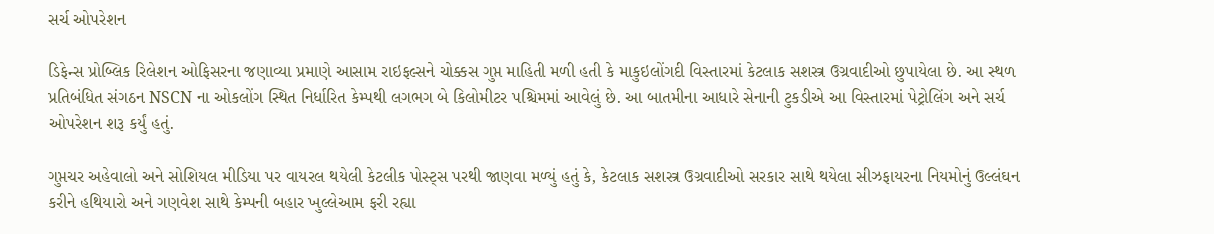સર્ચ ઓપરેશન

ડિફેન્સ પ્રોબ્લિક રિલેશન ઓફિસરના જણાવ્યા પ્રમાણે આસામ રાઇફલ્સને ચોક્કસ ગુપ્ત માહિતી મળી હતી કે માકુઇલોંગદી વિસ્તારમાં કેટલાક સશસ્ત્ર ઉગ્રવાદીઓ છુપાયેલા છે. આ સ્થળ પ્રતિબંધિત સંગઠન NSCN ના ઓકલોંગ સ્થિત નિર્ધારિત કેમ્પથી લગભગ બે કિલોમીટર પશ્ચિમમાં આવેલું છે. આ બાતમીના આધારે સેનાની ટુકડીએ આ વિસ્તારમાં પેટ્રોલિંગ અને સર્ચ ઓપરેશન શરૂ કર્યું હતું.

ગુપ્તચર અહેવાલો અને સોશિયલ મીડિયા પર વાયરલ થયેલી કેટલીક પોસ્ટ્સ પરથી જાણવા મળ્યું હતું કે, કેટલાક સશસ્ત્ર ઉગ્રવાદીઓ સરકાર સાથે થયેલા સીઝફાયરના નિયમોનું ઉલ્લંઘન કરીને હથિયારો અને ગણવેશ સાથે કેમ્પની બહાર ખુલ્લેઆમ ફરી રહ્યા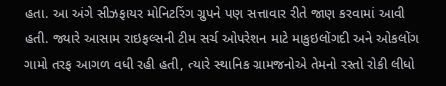હતા. આ અંગે સીઝફાયર મોનિટરિંગ ગ્રુપને પણ સત્તાવાર રીતે જાણ કરવામાં આવી હતી. જ્યારે આસામ રાઇફલ્સની ટીમ સર્ચ ઓપરેશન માટે માકુઇલોંગદી અને ઓકલોંગ ગામો તરફ આગળ વધી રહી હતી, ત્યારે સ્થાનિક ગ્રામજનોએ તેમનો રસ્તો રોકી લીધો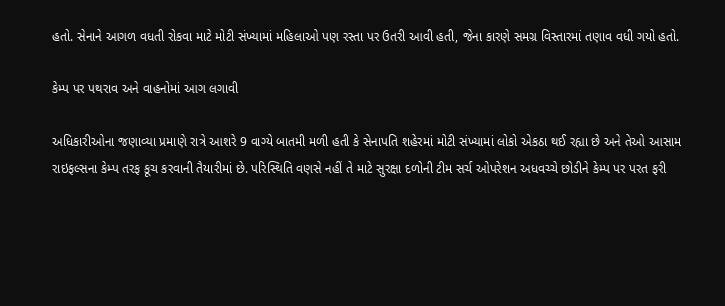હતો. સેનાને આગળ વધતી રોકવા માટે મોટી સંખ્યામાં મહિલાઓ પણ રસ્તા પર ઉતરી આવી હતી, જેના કારણે સમગ્ર વિસ્તારમાં તણાવ વધી ગયો હતો.

કેમ્પ પર પથરાવ અને વાહનોમાં આગ લગાવી

અધિકારીઓના જણાવ્યા પ્રમાણે રાત્રે આશરે 9 વાગ્યે બાતમી મળી હતી કે સેનાપતિ શહેરમાં મોટી સંખ્યામાં લોકો એકઠા થઈ રહ્યા છે અને તેઓ આસામ રાઇફલ્સના કેમ્પ તરફ કૂચ કરવાની તૈયારીમાં છે. પરિસ્થિતિ વણસે નહીં તે માટે સુરક્ષા દળોની ટીમ સર્ચ ઓપરેશન અધવચ્ચે છોડીને કેમ્પ પર પરત ફરી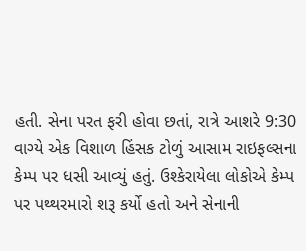હતી. સેના પરત ફરી હોવા છતાં, રાત્રે આશરે 9:30 વાગ્યે એક વિશાળ હિંસક ટોળું આસામ રાઇફલ્સના કેમ્પ પર ધસી આવ્યું હતું. ઉશ્કેરાયેલા લોકોએ કેમ્પ પર પથ્થરમારો શરૂ કર્યો હતો અને સેનાની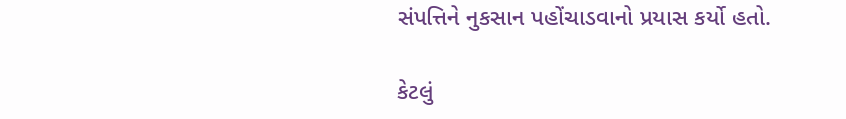સંપત્તિને નુકસાન પહોંચાડવાનો પ્રયાસ કર્યો હતો.

કેટલું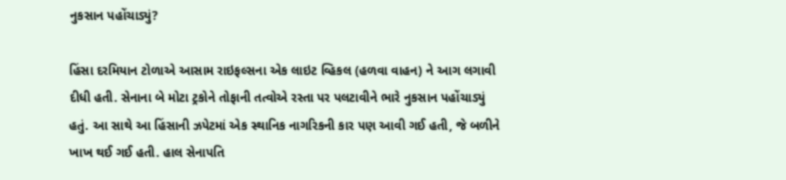નુકસાન પહોંચાડ્યું?

હિંસા દરમિયાન ટોળાએ આસામ રાઇફલ્સના એક લાઇટ વ્હિકલ (હળવા વાહન) ને આગ લગાવી દીધી હતી. સેનાના બે મોટા ટ્રકોને તોફાની તત્વોએ રસ્તા પર પલટાવીને ભારે નુકસાન પહોંચાડ્યું હતું. આ સાથે આ હિંસાની ઝપેટમાં એક સ્થાનિક નાગરિકની કાર પણ આવી ગઈ હતી, જે બળીને ખાખ થઈ ગઈ હતી. હાલ સેનાપતિ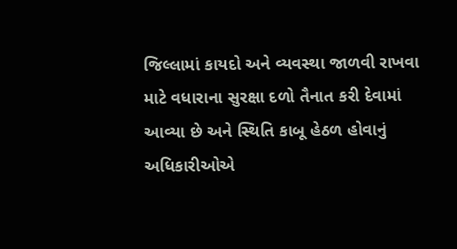જિલ્લામાં કાયદો અને વ્યવસ્થા જાળવી રાખવા માટે વધારાના સુરક્ષા દળો તૈનાત કરી દેવામાં આવ્યા છે અને સ્થિતિ કાબૂ હેઠળ હોવાનું અધિકારીઓએ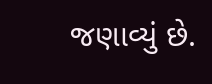જણાવ્યું છે.